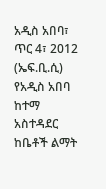አዲስ አበባ፣ ጥር 4፣ 2012 (ኤፍ.ቢ.ሲ) የአዲስ አበባ ከተማ አስተዳደር ከቤቶች ልማት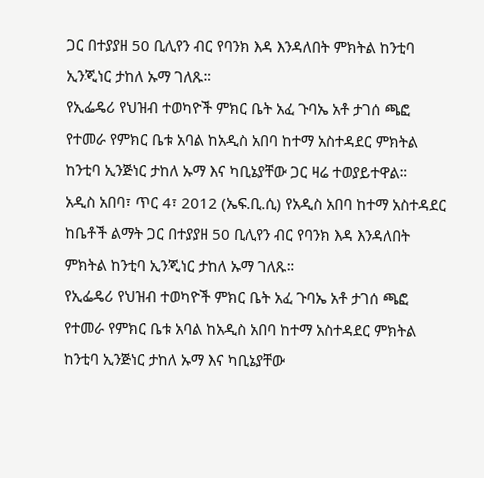ጋር በተያያዘ 50 ቢሊየን ብር የባንክ እዳ እንዳለበት ምክትል ከንቲባ ኢንጂነር ታከለ ኡማ ገለጹ።
የኢፌዴሪ የህዝብ ተወካዮች ምክር ቤት አፈ ጉባኤ አቶ ታገሰ ጫፎ የተመራ የምክር ቤቱ አባል ከአዲስ አበባ ከተማ አስተዳደር ምክትል ከንቲባ ኢንጅነር ታከለ ኡማ እና ካቢኔያቸው ጋር ዛሬ ተወያይተዋል።
አዲስ አበባ፣ ጥር 4፣ 2012 (ኤፍ.ቢ.ሲ) የአዲስ አበባ ከተማ አስተዳደር ከቤቶች ልማት ጋር በተያያዘ 50 ቢሊየን ብር የባንክ እዳ እንዳለበት ምክትል ከንቲባ ኢንጂነር ታከለ ኡማ ገለጹ።
የኢፌዴሪ የህዝብ ተወካዮች ምክር ቤት አፈ ጉባኤ አቶ ታገሰ ጫፎ የተመራ የምክር ቤቱ አባል ከአዲስ አበባ ከተማ አስተዳደር ምክትል ከንቲባ ኢንጅነር ታከለ ኡማ እና ካቢኔያቸው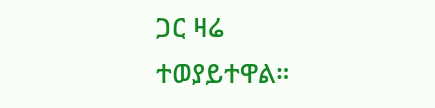ጋር ዛሬ ተወያይተዋል።